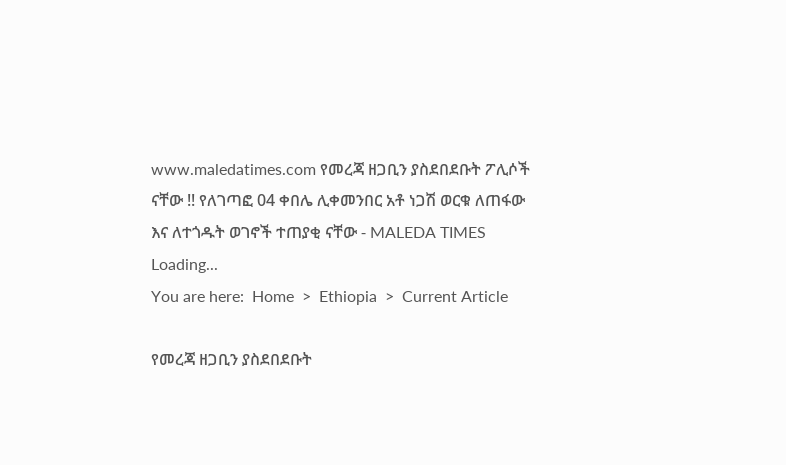www.maledatimes.com የመረጃ ዘጋቢን ያስደበደቡት ፖሊሶች ናቸው !! የለገጣፎ 04 ቀበሌ ሊቀመንበር አቶ ነጋሽ ወርቁ ለጠፋው እና ለተጎዱት ወገኖች ተጠያቂ ናቸው - MALEDA TIMES
Loading...
You are here:  Home  >  Ethiopia  >  Current Article

የመረጃ ዘጋቢን ያስደበደቡት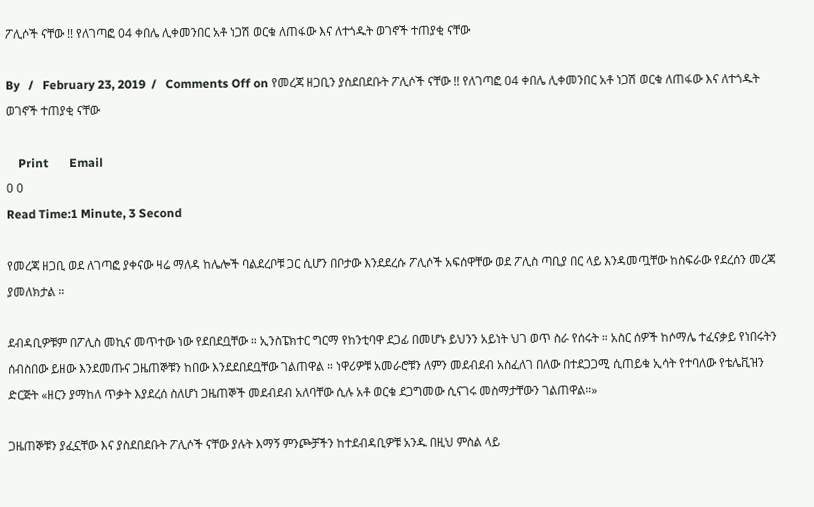ፖሊሶች ናቸው !! የለገጣፎ 04 ቀበሌ ሊቀመንበር አቶ ነጋሽ ወርቁ ለጠፋው እና ለተጎዱት ወገኖች ተጠያቂ ናቸው

By   /   February 23, 2019  /   Comments Off on የመረጃ ዘጋቢን ያስደበደቡት ፖሊሶች ናቸው !! የለገጣፎ 04 ቀበሌ ሊቀመንበር አቶ ነጋሽ ወርቁ ለጠፋው እና ለተጎዱት ወገኖች ተጠያቂ ናቸው

    Print       Email
0 0
Read Time:1 Minute, 3 Second

የመረጃ ዘጋቢ ወደ ለገጣፎ ያቀናው ዛሬ ማለዳ ከሌሎች ባልደረቦቹ ጋር ሲሆን በቦታው እንደደረሱ ፖሊሶች አፍሰዋቸው ወደ ፖሊስ ጣቢያ በር ላይ እንዳመጧቸው ከስፍራው የደረሰን መረጃ ያመለክታል ።

ደብዳቢዎቹም በፖሊስ መኪና መጥተው ነው የደበደቧቸው ። ኢንስፔክተር ግርማ የከንቲባዋ ደጋፊ በመሆኑ ይህንን አይነት ህገ ወጥ ስራ የሰሩት ። አስር ሰዎች ከሶማሌ ተፈናቃይ የነበሩትን ሰብስበው ይዘው እንደመጡና ጋዜጠኞቹን ከበው እንደደበደቧቸው ገልጠዋል ። ነዋሪዎቹ አመራሮቹን ለምን መደብደብ አስፈለገ በለው በተደጋጋሚ ሲጠይቁ ኢሳት የተባለው የቴሌቪዝን ድርጅት «ዘርን ያማከለ ጥቃት እያደረሰ ስለሆነ ጋዜጠኞች መደብደብ አለባቸው ሲሉ አቶ ወርቁ ደጋግመው ሲናገሩ መስማታቸውን ገልጠዋል።»

ጋዜጠኞቹን ያፈኗቸው እና ያስደበደቡት ፖሊሶች ናቸው ያሉት እማኝ ምንጮቻችን ከተደብዳቢዎቹ አንዱ በዚህ ምስል ላይ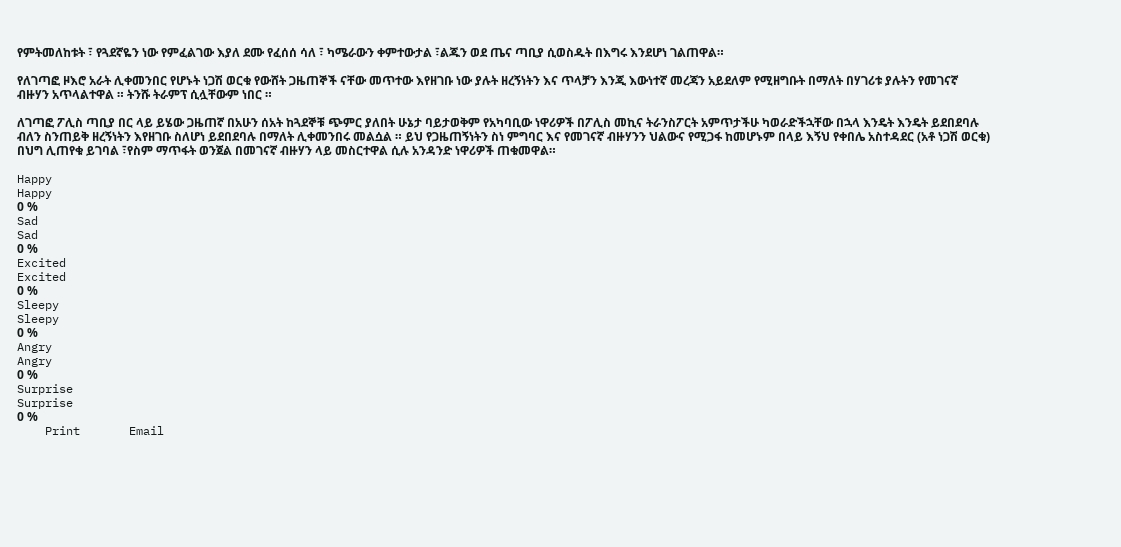የምትመለከቱት ፣ የጓደኛዬን ነው የምፈልገው እያለ ደሙ የፈሰሰ ሳለ ፣ ካሜራውን ቀምተውታል ፣ልጁን ወደ ጤና ጣቢያ ሲወስዱት በእግሩ እንደሆነ ገልጠዋል።

የለገጣፎ ዞእሮ አራት ሊቀመንበር የሆኑት ነጋሽ ወርቁ የውሸት ጋዜጠኞች ናቸው መጥተው እየዘገቡ ነው ያሉት ዘረኝነትን እና ጥላቻን እንጂ እውነተኛ መረጃን አይደለም የሚዘግቡት በማለት በሃገሪቱ ያሉትን የመገናኛ ብዙሃን አጥላልተዋል ። ትንሹ ትራምፕ ሲሏቸውም ነበር ።

ለገጣፎ ፖሊስ ጣቢያ በር ላይ ይሄው ጋዜጠኛ በአሁን ሰአት ከጓደኞቹ ጭምር ያለበት ሁኔታ ባይታወቅም የአካባቢው ነዋሪዎች በፖሊስ መኪና ትራንስፖርት አምጥታችሁ ካወራድችኋቸው በኋላ እንዴት እንዴት ይደበደባሉ ብለን ስንጠይቅ ዘረኝነትን እየዘገቡ ስለሆነ ይደበደባሉ በማለት ሊቀመንበሩ መልሷል ። ይህ የጋዜጠኝነትን ስነ ምግባር እና የመገናኛ ብዙሃንን ህልውና የሚጋፋ ከመሆኑም በላይ እኝህ የቀበሌ አስተዳደር (አቶ ነጋሽ ወርቁ) በህግ ሊጠየቁ ይገባል ፣የስም ማጥፋት ወንጀል በመገናኛ ብዙሃን ላይ መስርተዋል ሲሉ አንዳንድ ነዋሪዎች ጠቁመዋል።

Happy
Happy
0 %
Sad
Sad
0 %
Excited
Excited
0 %
Sleepy
Sleepy
0 %
Angry
Angry
0 %
Surprise
Surprise
0 %
    Print       Email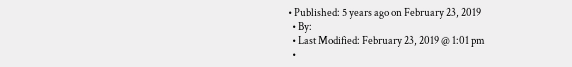• Published: 5 years ago on February 23, 2019
  • By:
  • Last Modified: February 23, 2019 @ 1:01 pm
  •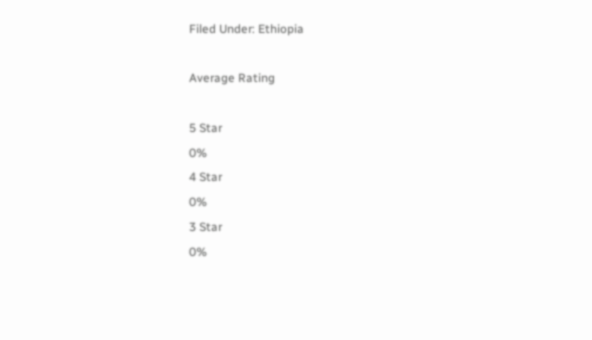Filed Under: Ethiopia

Average Rating

5 Star
0%
4 Star
0%
3 Star
0%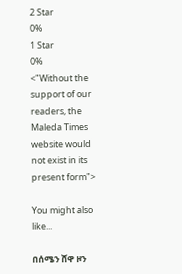2 Star
0%
1 Star
0%
<"Without the support of our readers, the Maleda Times website would not exist in its present form">

You might also like...

በሰሜን ሸዋ ዞን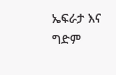ኤፍራታ እና ግድም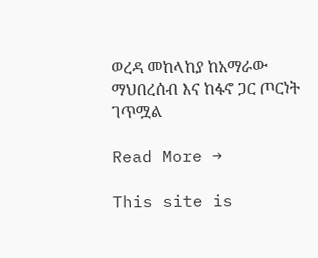ወረዳ መከላከያ ከአማራው ማህበረሰብ እና ከፋኖ ጋር ጦርነት ገጥሟል

Read More →

This site is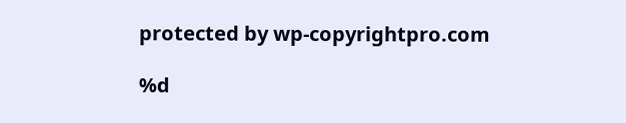protected by wp-copyrightpro.com

%d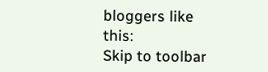bloggers like this:
Skip to toolbar